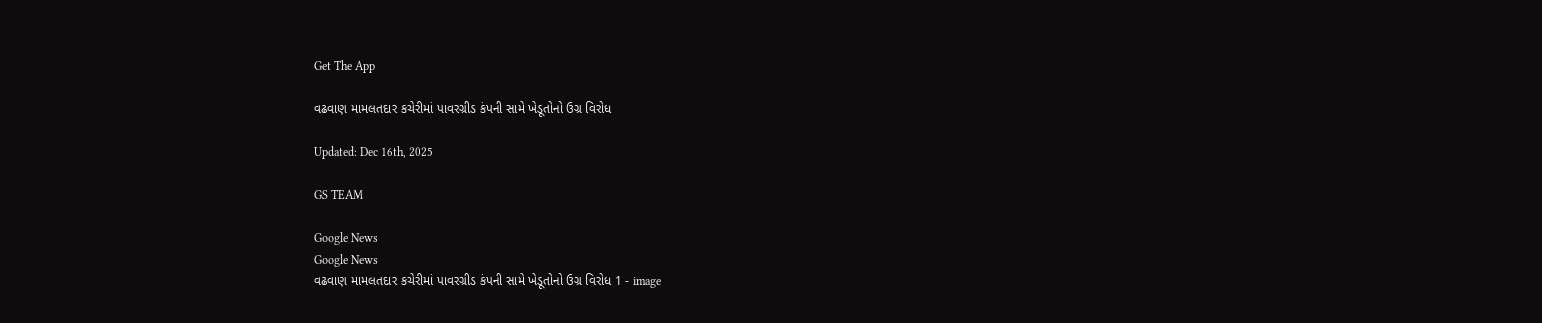Get The App

વઢવાણ મામલતદાર કચેરીમાં પાવરગ્રીડ કંપની સામે ખેડૂતોનો ઉગ્ર વિરોધ

Updated: Dec 16th, 2025

GS TEAM

Google News
Google News
વઢવાણ મામલતદાર કચેરીમાં પાવરગ્રીડ કંપની સામે ખેડૂતોનો ઉગ્ર વિરોધ 1 - image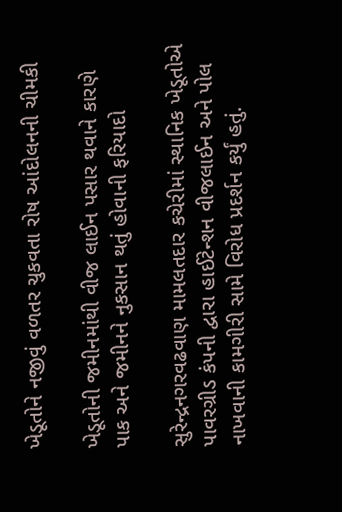ખેડૂતોને નજીવું વળતર ચુકવતા રોષ આંદોલનની ચીમકી

ખેડૂતોની જમીનમાંથી વીજ લાઈન પસાર થવાને કારણે પાક અને જમીનને નુકસાન થતું હોવાની ફરિયાદો

સુરેન્દ્રનગરવઢવાણ મામલતદાર કચેરીમાં સ્થાનિક ખેડૂતોએ પાવરગ્રીડ કંપની દ્વારા હાઈટેન્શન વીજલાઈન અને પોલ નાખવાની કામગીરી સામે વિરોધ પ્રદર્શન કર્યું હતું.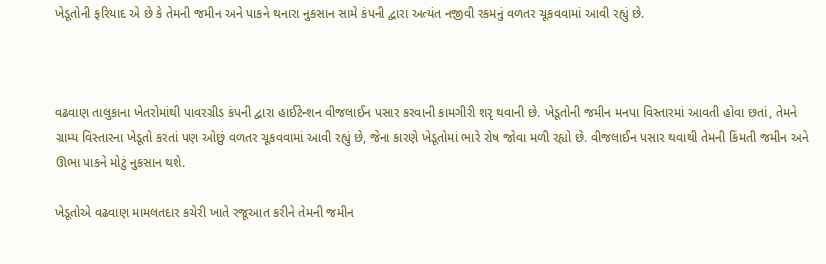ખેડૂતોની ફરિયાદ એ છે કે તેમની જમીન અને પાકને થનારા નુકસાન સામે કંપની દ્વારા અત્યંત નજીવી રકમનું વળતર ચૂકવવામાં આવી રહ્યું છે.



વઢવાણ તાલુકાના ખેતરોમાંથી પાવરગ્રીડ કંપની દ્વારા હાઈટેન્શન વીજલાઈન પસાર કરવાની કામગીરી શરૃ થવાની છે. ખેડૂતોની જમીન મનપા વિસ્તારમાં આવતી હોવા છતાં, તેમને ગ્રામ્ય વિસ્તારના ખેડૂતો કરતાં પણ ઓછું વળતર ચૂકવવામાં આવી રહ્યું છે, જેના કારણે ખેડૂતોમાં ભારે રોષ જોવા મળી રહ્યો છે. વીજલાઈન પસાર થવાથી તેમની કિંમતી જમીન અને ઊભા પાકને મોટું નુકસાન થશે.

ખેડૂતોએ વઢવાણ મામલતદાર કચેરી ખાતે રજૂઆત કરીને તેમની જમીન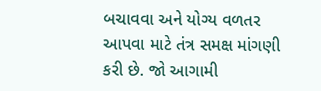બચાવવા અને યોગ્ય વળતર આપવા માટે તંત્ર સમક્ષ માંગણી કરી છે. જો આગામી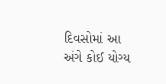દિવસોમાં આ અંગે કોઈ યોગ્ય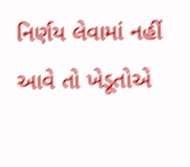નિર્ણય લેવામાં નહીં આવે તો ખેડૂતોએ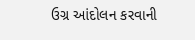ઉગ્ર આંદોલન કરવાની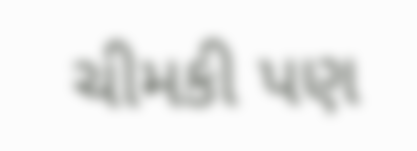ચીમકી પણ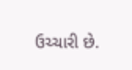ઉચ્ચારી છે.